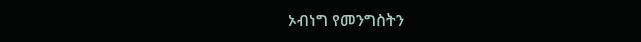ኦብነግ የመንግስትን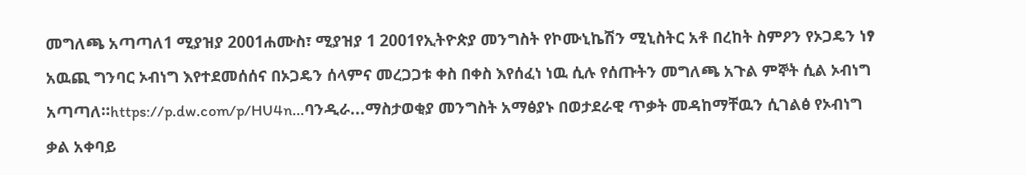መግለጫ አጣጣለ1 ሚያዝያ 2001ሐሙስ፣ ሚያዝያ 1 2001የኢትዮጵያ መንግስት የኮሙኒኬሽን ሚኒስትር አቶ በረከት ስምዖን የኦጋዴን ነፃ አዉጪ ግንባር ኦብነግ እየተደመሰሰና በኦጋዴን ሰላምና መረጋጋቱ ቀስ በቀስ እየሰፈነ ነዉ ሲሉ የሰጡትን መግለጫ አጉል ምኞት ሲል ኦብነግ አጣጣለ።https://p.dw.com/p/HU4n...ባንዲራ...ማስታወቂያ መንግስት አማፅያኑ በወታደራዊ ጥቃት መዳከማቸዉን ሲገልፅ የኦብነግ ቃል አቀባይ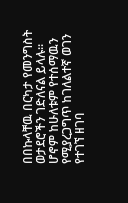በበኩላቸዉ በርካታ የመንግስት ወታደሮችን ገድለናል ይላሉ። ሆኖም ከሁለቱም የተሰማዉን የሚያረጋግጥ ከገለልተኛ ወገን የተገኘ ዘገባ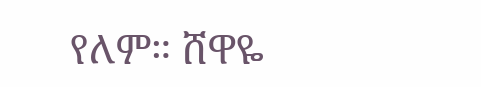የለም። ሸዋዬ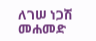ለገሠ ነጋሽ መሐመድ